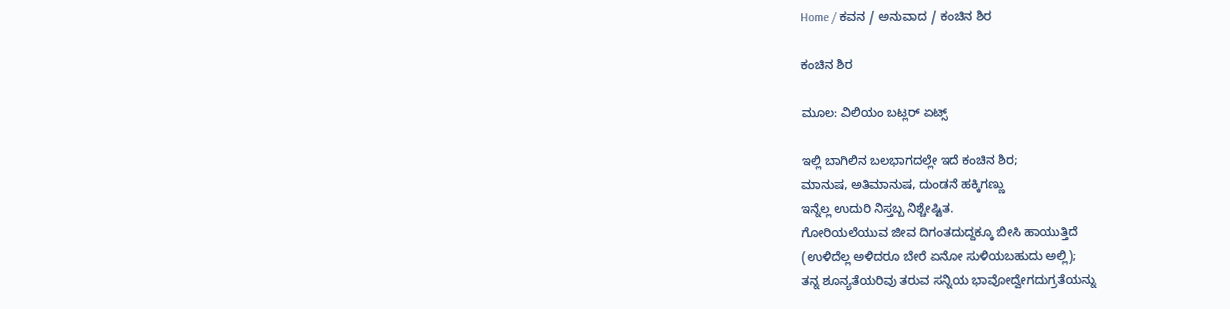Home / ಕವನ / ಅನುವಾದ / ಕಂಚಿನ ಶಿರ

ಕಂಚಿನ ಶಿರ

ಮೂಲ: ವಿಲಿಯಂ ಬಟ್ಲರ್ ಏಟ್ಸ್

ಇಲ್ಲಿ ಬಾಗಿಲಿನ ಬಲಭಾಗದಲ್ಲೇ ಇದೆ ಕಂಚಿನ ಶಿರ;
ಮಾನುಷ, ಅತಿಮಾನುಷ, ದುಂಡನೆ ಹಕ್ಕಿಗಣ್ಣು
ಇನ್ನೆಲ್ಲ ಉದುರಿ ನಿಸ್ತಬ್ಬ ನಿಶ್ಚೇಷ್ಟಿತ.
ಗೋರಿಯಲೆಯುವ ಜೀವ ದಿಗಂತದುದ್ದಕ್ಕೂ ಬೀಸಿ ಹಾಯುತ್ತಿದೆ
(ಉಳಿದೆಲ್ಲ ಅಳಿದರೂ ಬೇರೆ ಏನೋ ಸುಳಿಯಬಹುದು ಅಲ್ಲಿ);
ತನ್ನ ಶೂನ್ಯತೆಯರಿವು ತರುವ ಸನ್ನಿಯ ಭಾವೋದ್ವೇಗದುಗ್ರತೆಯನ್ನು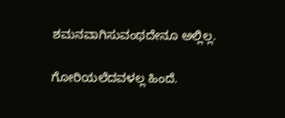ಶಮನವಾಗಿಸುವಂಥದೇನೂ ಅಲ್ಲಿಲ್ಲ.

ಗೋರಿಯಲೆದವಳಲ್ಲ ಹಿಂದೆ.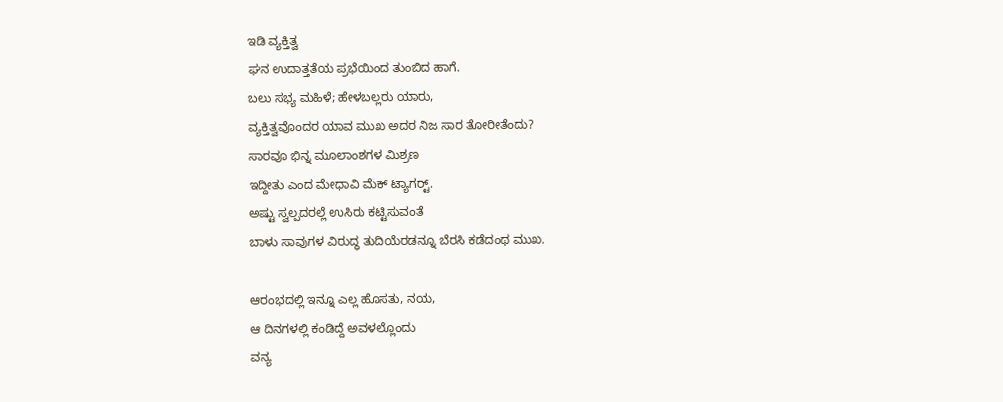ಇಡಿ ವ್ಯಕ್ತಿತ್ವ
ಘನ ಉದಾತ್ತತೆಯ ಪ್ರಭೆಯಿಂದ ತುಂಬಿದ ಹಾಗೆ.
ಬಲು ಸಭ್ಯ ಮಹಿಳೆ; ಹೇಳಬಲ್ಲರು ಯಾರು,
ವ್ಯಕ್ತಿತ್ವವೊಂದರ ಯಾವ ಮುಖ ಅದರ ನಿಜ ಸಾರ ತೋರೀತೆಂದು?
ಸಾರವೂ ಭಿನ್ನ ಮೂಲಾಂಶಗಳ ಮಿಶ್ರಣ
ಇದ್ದೀತು ಎಂದ ಮೇಧಾವಿ ಮೆಕ್ ಟ್ಯಾಗರ್‍ಟ್.
ಅಷ್ಟು ಸ್ವಲ್ಪದರಲ್ಲೆ ಉಸಿರು ಕಟ್ಟಿಸುವಂತೆ
ಬಾಳು ಸಾವುಗಳ ವಿರುದ್ಧ ತುದಿಯೆರಡನ್ನೂ ಬೆರಸಿ ಕಡೆದಂಥ ಮುಖ.

ಆರಂಭದಲ್ಲಿ ಇನ್ನೂ ಎಲ್ಲ ಹೊಸತು, ನಯ,
ಆ ದಿನಗಳಲ್ಲಿ ಕಂಡಿದ್ದೆ ಅವಳಲ್ಲೊಂದು
ವನ್ಯ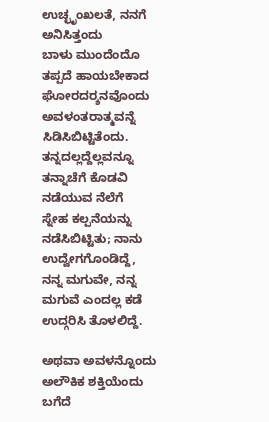ಉಚ್ಛೃಂಖಲತೆ, ನನಗೆ ಅನಿಸಿತ್ತಂದು
ಬಾಳು ಮುಂದೆಂದೊ ತಪ್ಪದೆ ಹಾಯಬೇಕಾದ
ಘೋರದರ್‍ಶನವೊಂದು ಅವಳಂತರಾತ್ಮವನ್ನೆ ಸಿಡಿಸಿಬಿಟ್ಟಿತೆಂದು.
ತನ್ನದಲ್ಲದ್ದೆಲ್ಲವನ್ನೂ ತನ್ನಾಚೆಗೆ ಕೊಡವಿ ನಡೆಯುವ ನೆಲೆಗೆ
ಸ್ನೇಹ ಕಲ್ಪನೆಯನ್ನು ನಡೆಸಿಬಿಟ್ಟಿತು; ನಾನು ಉದ್ವೇಗಗೊಂಡಿದ್ದೆ,
ನನ್ನ ಮಗುವೇ, ನನ್ನ ಮಗುವೆ ಎಂದಲ್ಲ ಕಡೆ ಉದ್ಗರಿಸಿ ತೊಳಲಿದ್ದೆ.

ಅಥವಾ ಅವಳನ್ನೊಂದು ಅಲೌಕಿಕ ಶಕ್ತಿಯೆಂದು ಬಗೆದೆ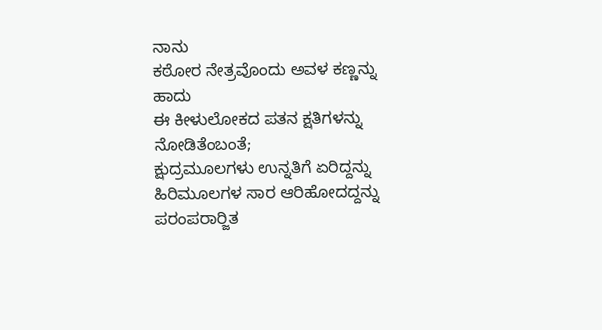ನಾನು
ಕಠೋರ ನೇತ್ರವೊಂದು ಅವಳ ಕಣ್ಣನ್ನು ಹಾದು
ಈ ಕೀಳುಲೋಕದ ಪತನ ಕ್ಷತಿಗಳನ್ನು ನೋಡಿತೆಂಬಂತೆ;
ಕ್ಷುದ್ರಮೂಲಗಳು ಉನ್ನತಿಗೆ ಏರಿದ್ದನ್ನು
ಹಿರಿಮೂಲಗಳ ಸಾರ ಆರಿಹೋದದ್ದನ್ನು
ಪರಂಪರಾರ್‍ಜಿತ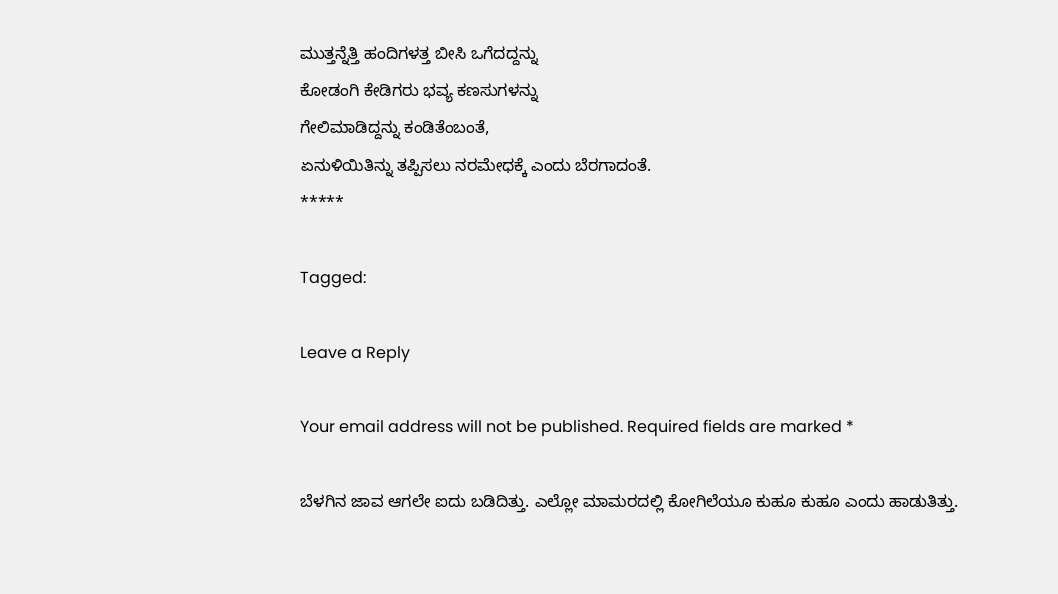ಮುತ್ತನ್ನೆತ್ತಿ ಹಂದಿಗಳತ್ತ ಬೀಸಿ ಒಗೆದದ್ದನ್ನು
ಕೋಡಂಗಿ ಕೇಡಿಗರು ಭವ್ಯ ಕಣಸುಗಳನ್ನು
ಗೇಲಿಮಾಡಿದ್ದನ್ನು ಕಂಡಿತೆಂಬಂತೆ,
ಏನುಳಿಯಿತಿನ್ನು ತಪ್ಪಿಸಲು ನರಮೇಧಕ್ಕೆ ಎಂದು ಬೆರಗಾದಂತೆ.
*****

Tagged:

Leave a Reply

Your email address will not be published. Required fields are marked *

ಬೆಳಗಿನ ಜಾವ ಆಗಲೇ ಐದು ಬಡಿದಿತ್ತು. ಎಲ್ಲೋ ಮಾಮರದಲ್ಲಿ ಕೋಗಿಲೆಯೂ ಕುಹೂ ಕುಹೂ ಎಂದು ಹಾಡುತಿತ್ತು.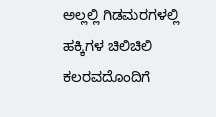ಅಲ್ಲಲ್ಲಿ ಗಿಡಮರಗಳಲ್ಲಿ ಹಕ್ಕಿಗಳ ಚಿಲಿಚಿಲಿ ಕಲರವದೊಂದಿಗೆ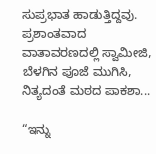ಸುಪ್ರಭಾತ ಹಾಡುತ್ತಿದ್ದವು. ಪ್ರಶಾಂತವಾದ ವಾತಾವರಣದಲ್ಲಿ ಸ್ವಾಮೀಜಿ, ಬೆಳಗಿನ ಪೂಜೆ ಮುಗಿಸಿ, ನಿತ್ಯದಂತೆ ಮಠದ ಪಾಕಶಾ...

“ಇನ್ನು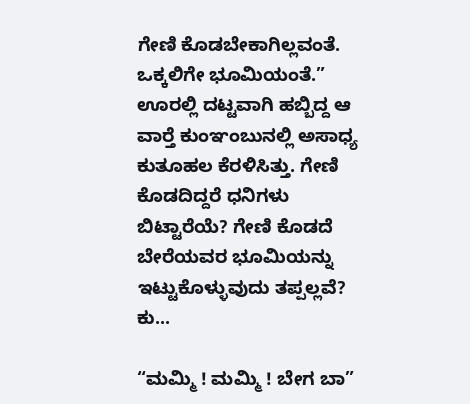ಗೇಣಿ ಕೊಡಬೇಕಾಗಿಲ್ಲವಂತೆ. ಒಕ್ಕಲಿಗೇ ಭೂಮಿಯಂತೆ.” ಊರಲ್ಲಿ ದಟ್ಟವಾಗಿ ಹಬ್ಬಿದ್ದ ಆ ವಾರ್‍ತೆ ಕುಂಞಂಬುನಲ್ಲಿ ಅಸಾಧ್ಯ ಕುತೂಹಲ ಕೆರಳಿಸಿತ್ತು. ಗೇಣಿ ಕೊಡದಿದ್ದರೆ ಧನಿಗಳು ಬಿಟ್ಟಾರೆಯೆ? ಗೇಣಿ ಕೊಡದೆ ಬೇರೆಯವರ ಭೂಮಿಯನ್ನು ಇಟ್ಟುಕೊಳ್ಳುವುದು ತಪ್ಪಲ್ಲವೆ? ಕು...

“ಮಮ್ಮಿ ! ಮಮ್ಮಿ ! ಬೇಗ ಬಾ”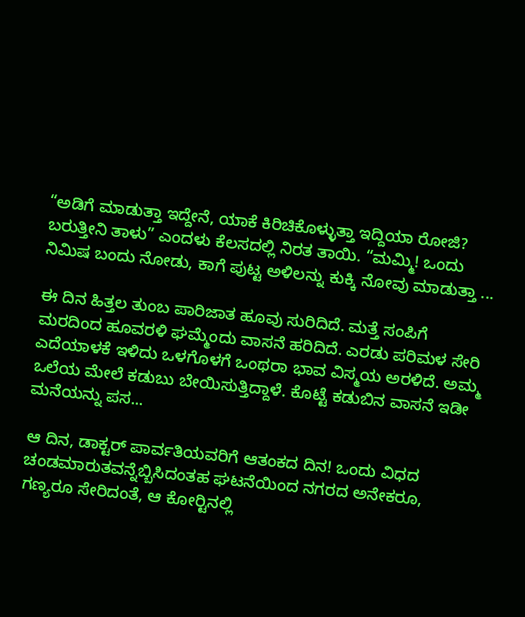“ಅಡಿಗೆ ಮಾಡುತ್ತಾ ಇದ್ದೇನೆ, ಯಾಕೆ ಕಿರಿಚಿಕೊಳ್ಳುತ್ತಾ ಇದ್ದಿಯಾ ರೋಜಿ? ಬರುತ್ತೀನಿ ತಾಳು” ಎಂದಳು ಕೆಲಸದಲ್ಲಿ ನಿರತ ತಾಯಿ. “ಮಮ್ಮಿ! ಒಂದು ನಿಮಿಷ ಬಂದು ನೋಡು, ಕಾಗೆ ಪುಟ್ಟ ಅಳಿಲನ್ನು ಕುಕ್ಕಿ ನೋವು ಮಾಡುತ್ತಾ ...

ಈ ದಿನ ಹಿತ್ತಲ ತುಂಬ ಪಾರಿಜಾತ ಹೂವು ಸುರಿದಿದೆ. ಮತ್ತೆ ಸಂಪಿಗೆ ಮರದಿಂದ ಹೂವರಳಿ ಘಮ್ಮೆಂದು ವಾಸನೆ ಹರಿದಿದೆ. ಎರಡು ಪರಿಮಳ ಸೇರಿ ಎದೆಯಾಳಕೆ ಇಳಿದು ಒಳಗೊಳಗೆ ಒಂಥರಾ ಭಾವ ವಿಸ್ಮಯ ಅರಳಿದೆ. ಅಮ್ಮ ಒಲೆಯ ಮೇಲೆ ಕಡುಬು ಬೇಯಿಸುತ್ತಿದ್ದಾಳೆ. ಕೊಟ್ಟೆ ಕಡುಬಿನ ವಾಸನೆ ಇಡೀ ಮನೆಯನ್ನು ಪಸ...

ಆ ದಿನ, ಡಾಕ್ಟರ್ ಪಾರ್ವತಿಯವರಿಗೆ ಆತಂಕದ ದಿನ! ಒಂದು ವಿಧದ ಚಂಡಮಾರುತವನ್ನೆಬ್ಬಿಸಿದಂತಹ ಘಟನೆಯಿಂದ ನಗರದ ಅನೇಕರೂ, ಗಣ್ಯರೂ ಸೇರಿದಂತೆ, ಆ ಕೋರ್‍ಟಿನಲ್ಲಿ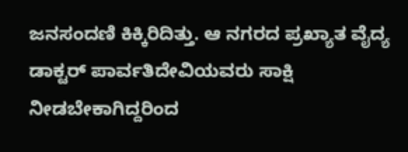ಜನಸಂದಣಿ ಕಿಕ್ಕಿರಿದಿತ್ತು. ಆ ನಗರದ ಪ್ರಖ್ಯಾತ ವೈದ್ಯ ಡಾಕ್ಟರ್ ಪಾರ್ವತಿದೇವಿಯವರು ಸಾಕ್ಷಿ ನೀಡಬೇಕಾಗಿದ್ದರಿಂದ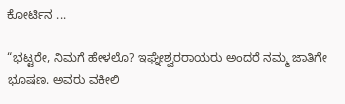ಕೋರ್ಟಿನ ...

“ಭಟ್ಟರೇ, ನಿಮಗೆ ಹೇಳಲೊ? ಇಘ್ನೇಶ್ವರರಾಯರು ಅಂದರೆ ನಮ್ಮ ಜಾತಿಗೇ ಭೂಷಣ. ಅವರು ವಕೀಲಿ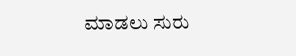ಮಾಡಲು ಸುರು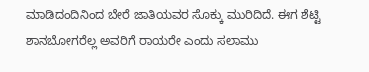ಮಾಡಿದಂದಿನಿಂದ ಬೇರೆ ಜಾತಿಯವರ ಸೊಕ್ಕು ಮುರಿದಿದೆ. ಈಗ ಶೆಟ್ಟಿ ಶಾನಬೋಗರೆಲ್ಲ ಅವರಿಗೆ ರಾಯರೇ ಎಂದು ಸಲಾಮು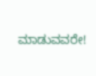ಮಾಡುವವರೇ!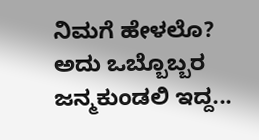ನಿಮಗೆ ಹೇಳಲೊ? ಅದು ಒಬ್ಬೊಬ್ಬರ ಜನ್ಮಕುಂಡಲಿ ಇದ್ದ...